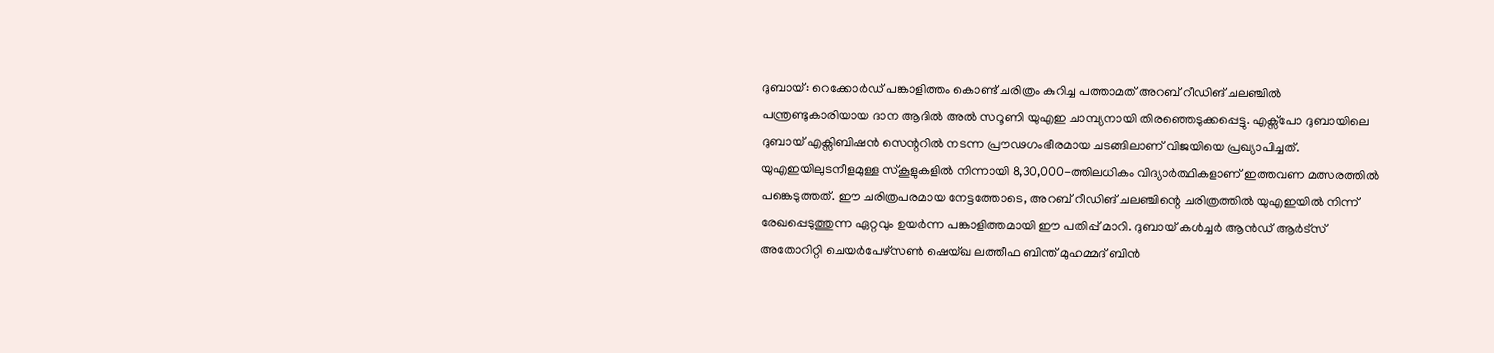ദുബായ്: റെക്കോർഡ് പങ്കാളിത്തം കൊണ്ട് ചരിത്രം കുറിച്ച പത്താമത് അറബ് റീഡിങ് ചലഞ്ചിൽ പന്ത്രണ്ടുകാരിയായ ദാന ആദിൽ അൽ സറൂണി യുഎഇ ചാമ്പ്യനായി തിരഞ്ഞെടുക്കപ്പെട്ടു. എക്സ്പോ ദുബായിലെ ദുബായ് എക്സിബിഷൻ സെന്ററിൽ നടന്ന പ്രൗഢഗംഭീരമായ ചടങ്ങിലാണ് വിജയിയെ പ്രഖ്യാപിച്ചത്. യുഎഇയിലുടനീളമുള്ള സ്കൂളുകളിൽ നിന്നായി 8,30,000-ത്തിലധികം വിദ്യാർത്ഥികളാണ് ഇത്തവണ മത്സരത്തിൽ പങ്കെടുത്തത്. ഈ ചരിത്രപരമായ നേട്ടത്തോടെ, അറബ് റീഡിങ് ചലഞ്ചിന്റെ ചരിത്രത്തിൽ യുഎഇയിൽ നിന്ന് രേഖപ്പെടുത്തുന്ന ഏറ്റവും ഉയർന്ന പങ്കാളിത്തമായി ഈ പതിപ്പ് മാറി. ദുബായ് കൾച്ചർ ആൻഡ് ആർട്സ് അതോറിറ്റി ചെയർപേഴ്സൺ ഷെയ്ഖ ലത്തീഫ ബിന്ത് മുഹമ്മദ് ബിൻ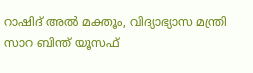റാഷിദ് അൽ മക്തൂം, വിദ്യാഭ്യാസ മന്ത്രി സാറ ബിന്ത് യൂസഫ്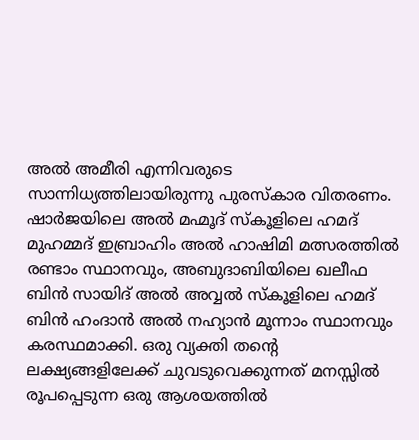അൽ അമീരി എന്നിവരുടെ സാന്നിധ്യത്തിലായിരുന്നു പുരസ്കാര വിതരണം.
ഷാർജയിലെ അൽ മഹ്മൂദ് സ്കൂളിലെ ഹമദ് മുഹമ്മദ് ഇബ്രാഹിം അൽ ഹാഷിമി മത്സരത്തിൽ രണ്ടാം സ്ഥാനവും, അബുദാബിയിലെ ഖലീഫ ബിൻ സായിദ് അൽ അവ്വൽ സ്കൂളിലെ ഹമദ് ബിൻ ഹംദാൻ അൽ നഹ്യാൻ മൂന്നാം സ്ഥാനവും കരസ്ഥമാക്കി. ഒരു വ്യക്തി തന്റെ ലക്ഷ്യങ്ങളിലേക്ക് ചുവടുവെക്കുന്നത് മനസ്സിൽ രൂപപ്പെടുന്ന ഒരു ആശയത്തിൽ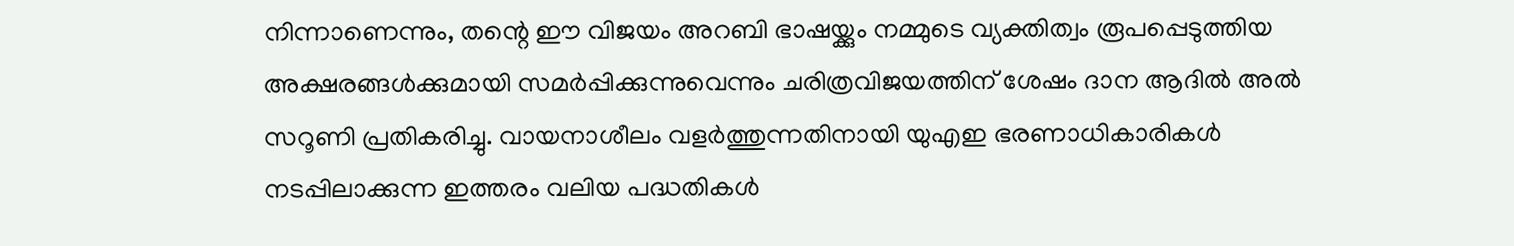നിന്നാണെന്നും, തന്റെ ഈ വിജയം അറബി ഭാഷയ്ക്കും നമ്മുടെ വ്യക്തിത്വം രൂപപ്പെടുത്തിയ അക്ഷരങ്ങൾക്കുമായി സമർപ്പിക്കുന്നുവെന്നും ചരിത്രവിജയത്തിന് ശേഷം ദാന ആദിൽ അൽ സറൂണി പ്രതികരിച്ചു. വായനാശീലം വളർത്തുന്നതിനായി യുഎഇ ഭരണാധികാരികൾ നടപ്പിലാക്കുന്ന ഇത്തരം വലിയ പദ്ധതികൾ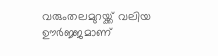വരുംതലമുറയ്ക്ക് വലിയ ഊർജ്ജമാണ്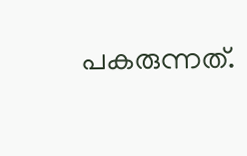പകരുന്നത്.